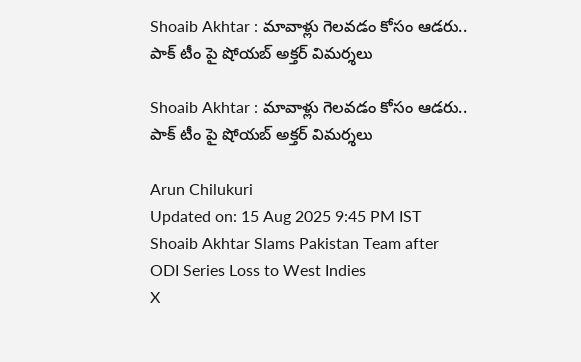Shoaib Akhtar : మావాళ్లు గెలవడం కోసం ఆడరు.. పాక్ టీం పై షోయబ్ అక్తర్ విమర్శలు

Shoaib Akhtar : మావాళ్లు గెలవడం కోసం ఆడరు.. పాక్ టీం పై షోయబ్ అక్తర్ విమర్శలు

Arun Chilukuri
Updated on: 15 Aug 2025 9:45 PM IST
Shoaib Akhtar Slams Pakistan Team after ODI Series Loss to West Indies
X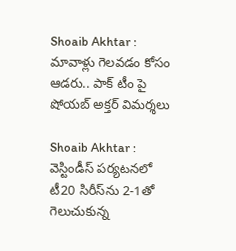Shoaib Akhtar : మావాళ్లు గెలవడం కోసం ఆడరు.. పాక్ టీం పై షోయబ్ అక్తర్ విమర్శలు

Shoaib Akhtar : వెస్టిండీస్ పర్యటనలో టీ20 సిరీస్‌ను 2-1తో గెలుచుకున్న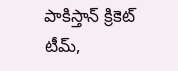పాకిస్తాన్ క్రికెట్ టీమ్,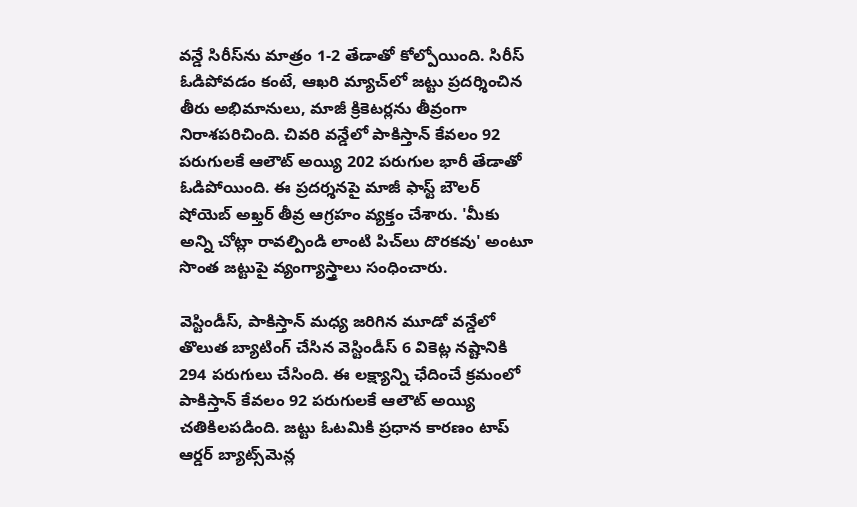వన్డే సిరీస్‌ను మాత్రం 1-2 తేడాతో కోల్పోయింది. సిరీస్ ఓడిపోవడం కంటే, ఆఖరి మ్యాచ్‌లో జట్టు ప్రదర్శించిన తీరు అభిమానులు, మాజీ క్రికెటర్లను తీవ్రంగా నిరాశపరిచింది. చివరి వన్డేలో పాకిస్తాన్ కేవలం 92 పరుగులకే ఆలౌట్ అయ్యి 202 పరుగుల భారీ తేడాతో ఓడిపోయింది. ఈ ప్రదర్శనపై మాజీ ఫాస్ట్ బౌలర్ షోయెబ్ అఖ్తర్ తీవ్ర ఆగ్రహం వ్యక్తం చేశారు. 'మీకు అన్ని చోట్లా రావల్పిండి లాంటి పిచ్‌లు దొరకవు' అంటూ సొంత జట్టుపై వ్యంగ్యాస్త్రాలు సంధించారు.

వెస్టిండీస్, పాకిస్తాన్ మధ్య జరిగిన మూడో వన్డేలో తొలుత బ్యాటింగ్ చేసిన వెస్టిండీస్ 6 వికెట్ల నష్టానికి 294 పరుగులు చేసింది. ఈ లక్ష్యాన్ని ఛేదించే క్రమంలో పాకిస్తాన్ కేవలం 92 పరుగులకే ఆలౌట్ అయ్యి చతికిలపడింది. జట్టు ఓటమికి ప్రధాన కారణం టాప్ ఆర్డర్ బ్యాట్స్‌మెన్ల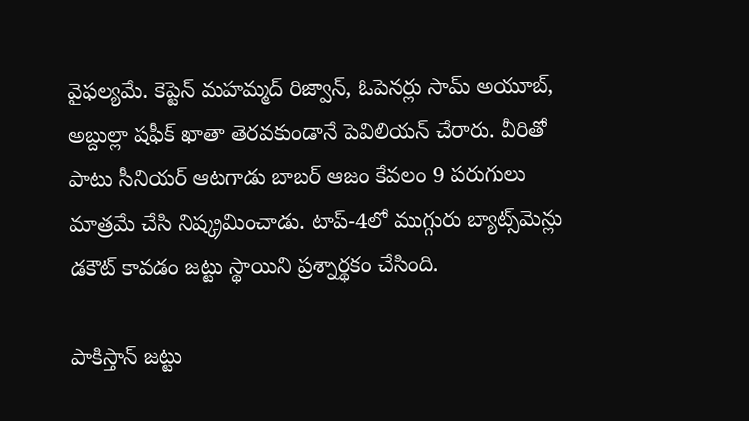వైఫల్యమే. కెప్టెన్ మహమ్మద్ రిజ్వాన్, ఓపెనర్లు సామ్ అయూబ్, అబ్దుల్లా షఫీక్ ఖాతా తెరవకుండానే పెవిలియన్ చేరారు. వీరితో పాటు సీనియర్ ఆటగాడు బాబర్ ఆజం కేవలం 9 పరుగులు మాత్రమే చేసి నిష్క్రమించాడు. టాప్-4లో ముగ్గురు బ్యాట్స్‌మెన్లు డకౌట్ కావడం జట్టు స్థాయిని ప్రశ్నార్థకం చేసింది.

పాకిస్తాన్ జట్టు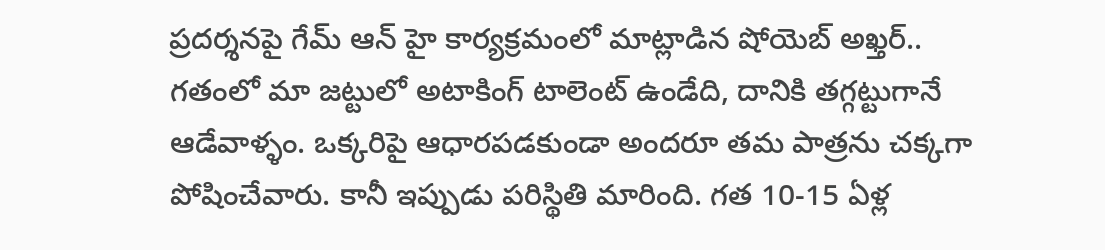ప్రదర్శనపై గేమ్ ఆన్ హై కార్యక్రమంలో మాట్లాడిన షోయెబ్ అఖ్తర్.. గతంలో మా జట్టులో అటాకింగ్ టాలెంట్ ఉండేది, దానికి తగ్గట్టుగానే ఆడేవాళ్ళం. ఒక్కరిపై ఆధారపడకుండా అందరూ తమ పాత్రను చక్కగా పోషించేవారు. కానీ ఇప్పుడు పరిస్థితి మారింది. గత 10-15 ఏళ్ల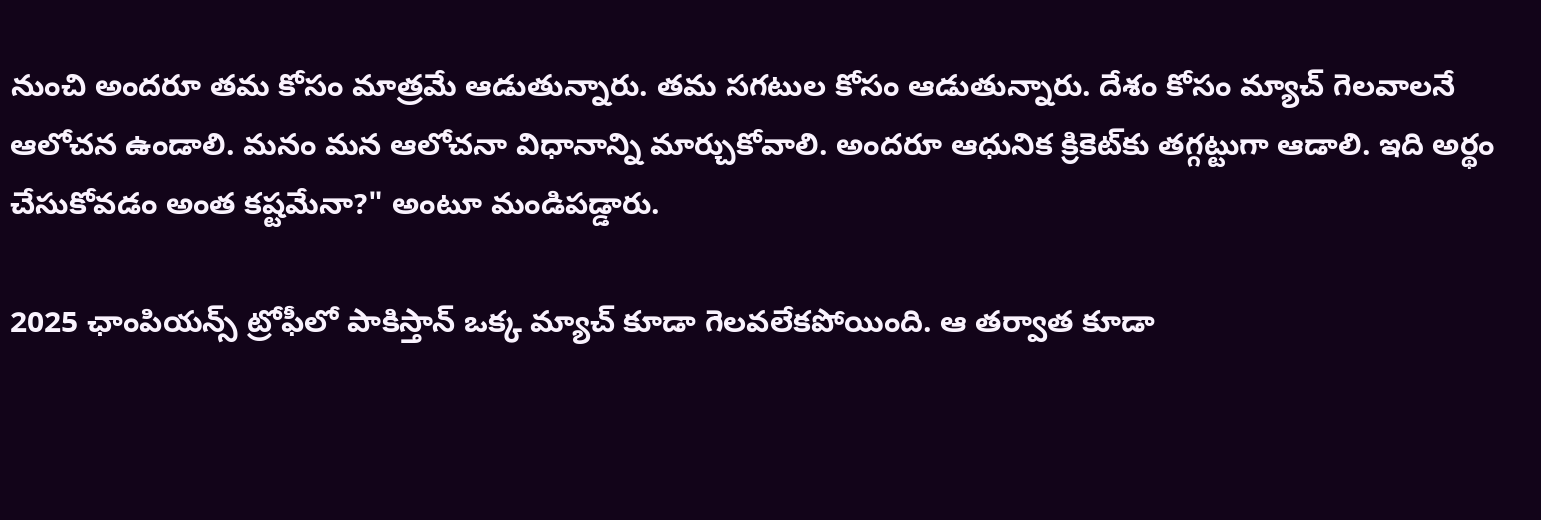నుంచి అందరూ తమ కోసం మాత్రమే ఆడుతున్నారు. తమ సగటుల కోసం ఆడుతున్నారు. దేశం కోసం మ్యాచ్ గెలవాలనే ఆలోచన ఉండాలి. మనం మన ఆలోచనా విధానాన్ని మార్చుకోవాలి. అందరూ ఆధునిక క్రికెట్‌కు తగ్గట్టుగా ఆడాలి. ఇది అర్థం చేసుకోవడం అంత కష్టమేనా?" అంటూ మండిపడ్డారు.

2025 ఛాంపియన్స్ ట్రోఫీలో పాకిస్తాన్ ఒక్క మ్యాచ్ కూడా గెలవలేకపోయింది. ఆ తర్వాత కూడా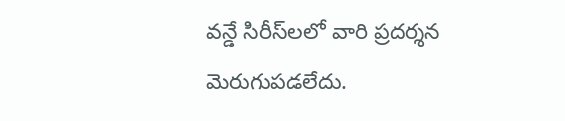వన్డే సిరీస్‌లలో వారి ప్రదర్శన మెరుగుపడలేదు.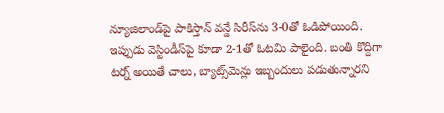న్యూజిలాండ్‌పై పాకిస్తాన్ వన్డే సిరీస్‌ను 3-0తో ఓడిపోయింది. ఇప్పుడు వెస్టిండీస్‌పై కూడా 2-1తో ఓటమి పాలైంది. బంతి కొద్దిగా టర్న్ అయితే చాలు, బ్యాట్స్‌మెన్లు ఇబ్బందులు పడుతున్నారని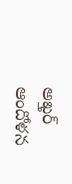అఖ్తర్ ఆందోళన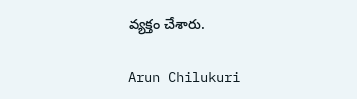వ్యక్తం చేశారు.

Arun Chilukuri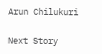Arun Chilukuri

Next Story